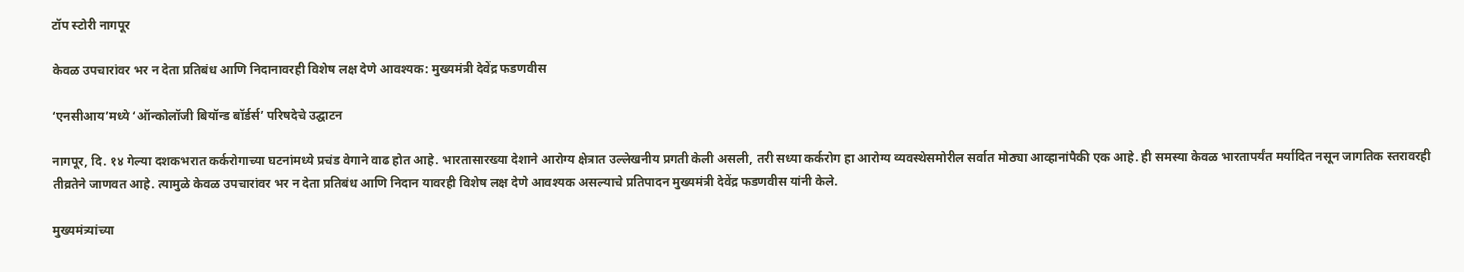टॉप स्टोरी नागपूर

केवळ उपचारांवर भर न देता प्रतिबंध आणि निदानावरही विशेष लक्ष देणे आवश्यक: मुख्यमंत्री देवेंद्र फडणवीस

‘एनसीआय’मध्ये ‘ऑन्कोलॉजी बियॉन्ड बॉर्डर्स’ परिषदेचे उद्घाटन

नागपूर, दि. १४ गेल्या दशकभरात कर्करोगाच्या घटनांमध्ये प्रचंड वेगाने वाढ होत आहे. भारतासारख्या देशाने आरोग्य क्षेत्रात उल्लेखनीय प्रगती केली असली, तरी सध्या कर्करोग हा आरोग्य व्यवस्थेसमोरील सर्वात मोठ्या आव्हानांपैकी एक आहे. ही समस्या केवळ भारतापर्यंत मर्यादित नसून जागतिक स्तरावरही तीव्रतेने जाणवत आहे. त्यामुळे केवळ उपचारांवर भर न देता प्रतिबंध आणि निदान यावरही विशेष लक्ष देणे आवश्यक असल्याचे प्रतिपादन मुख्यमंत्री देवेंद्र फडणवीस यांनी केले.

मुख्यमंत्र्यांच्या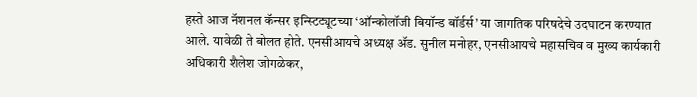हस्ते आज नॅशनल कॅन्सर इन्स्टिट्यूटच्या ‘ऑन्कोलॉजी बियॉन्ड बॉर्डर्स’ या जागतिक परिषदेचे उदघाटन करण्यात आले. यावेळी ते बोलत होते. एनसीआयचे अध्यक्ष ॲड. सुनील मनोहर, एनसीआयचे महासचिव व मुख्य कार्यकारी अधिकारी शैलेश जोगळेकर,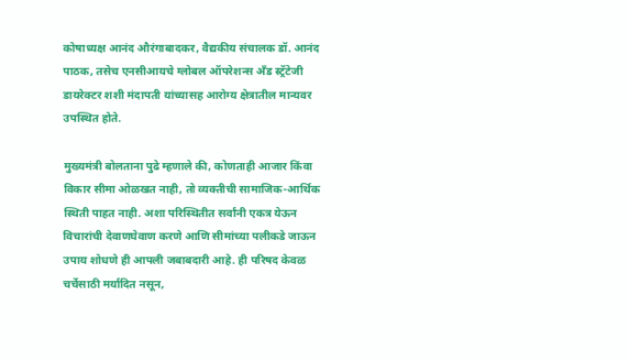कोषाध्यक्ष आनंद औरंगाबादकर, वैद्यकीय संचालक डॉ. आनंद पाठक, तसेच एनसीआयचे ग्लोबल ऑपरेशन्स अँड स्ट्रॅटेजी डायरेक्टर शशी मंदापती यांच्यासह आरोग्य क्षेत्रातील मान्यवर उपस्थित होते.

मुख्यमंत्री बोलताना पुढे म्हणाले की, कोणताही आजार किंवा विकार सीमा ओळखत नाही, तो व्यक्तीची सामाजिक-आर्थिक स्थिती पाहत नाही. अशा परिस्थितीत सर्वांनी एकत्र येऊन विचारांची देवाणघेवाण करणे आणि सीमांच्या पलीकडे जाऊन उपाय शोधणे ही आपली जबाबदारी आहे. ही परिषद केवळ चर्चेसाठी मर्यादित नसून,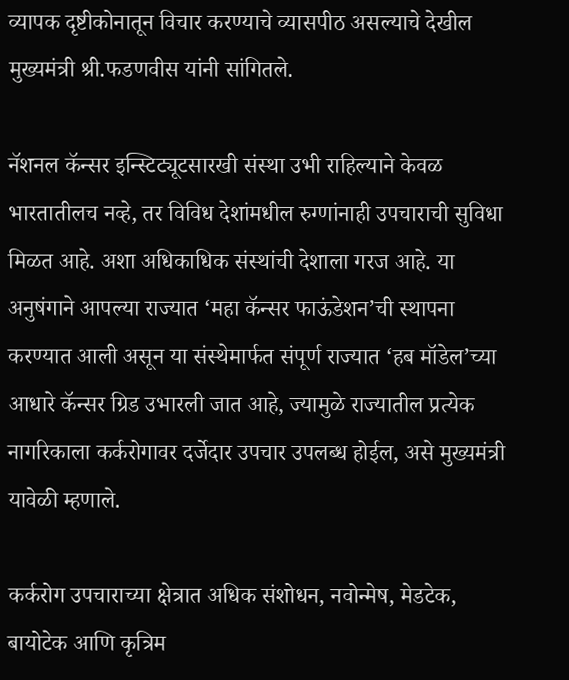व्यापक दृष्टीकोनातून विचार करण्याचे व्यासपीठ असल्याचे देखील मुख्यमंत्री श्री.फडणवीस यांनी सांगितले.

नॅशनल कॅन्सर इन्स्टिट्यूटसारखी संस्था उभी राहिल्याने केवळ भारतातीलच नव्हे, तर विविध देशांमधील रुग्णांनाही उपचाराची सुविधा मिळत आहे. अशा अधिकाधिक संस्थांची देशाला गरज आहे. या अनुषंगाने आपल्या राज्यात ‘महा कॅन्सर फाऊंडेशन’ची स्थापना करण्यात आली असून या संस्थेमार्फत संपूर्ण राज्यात ‘हब मॉडेल’च्या आधारे कॅन्सर ग्रिड उभारली जात आहे, ज्यामुळे राज्यातील प्रत्येक नागरिकाला कर्करोगावर दर्जेदार उपचार उपलब्ध होईल, असे मुख्यमंत्री यावेळी म्हणाले.

कर्करोग उपचाराच्या क्षेत्रात अधिक संशोधन, नवोन्मेष, मेडटेक, बायोटेक आणि कृत्रिम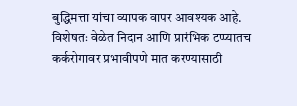बुद्धिमत्ता यांचा व्यापक वापर आवश्यक आहे. विशेषतः वेळेत निदान आणि प्रारंभिक टप्प्यातच कर्करोगावर प्रभावीपणे मात करण्यासाठी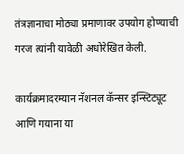तंत्रज्ञानाचा मोठ्या प्रमाणावर उपयोग होण्याची गरज त्यांनी यावेळी अधोरेखित केली.

कार्यक्रमादरम्यान नॅशनल कॅन्सर इन्स्टिट्यूट आणि गयाना या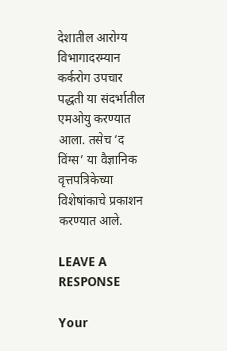देशातील आरोग्य विभागादरम्यान कर्करोग उपचार पद्धती या संदर्भातील एमओयु करण्यात आला. तसेच ‘द विंग्स’ या वैज्ञानिक वृत्तपत्रिकेच्या विशेषांकाचे प्रकाशन करण्यात आले.

LEAVE A RESPONSE

Your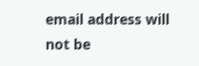email address will not be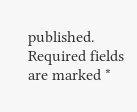published. Required fields are marked *